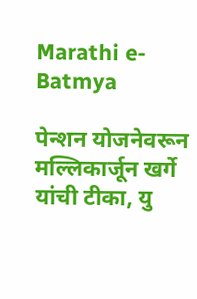Marathi e-Batmya

पेन्शन योजनेवरून मल्लिकार्जून खर्गे यांची टीका, यु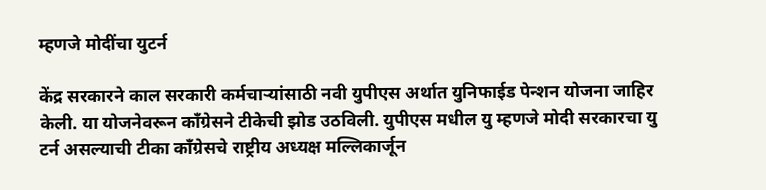म्हणजे मोदींचा युटर्न

केंद्र सरकारने काल सरकारी कर्मचाऱ्यांसाठी नवी युपीएस अर्थात युनिफाईड पेन्शन योजना जाहिर केली. या योजनेवरून काँग्रेसने टीकेची झोड उठविली. युपीएस मधील यु म्हणजे मोदी सरकारचा यु टर्न असल्याची टीका काँग्रेसचे राष्ट्रीय अध्यक्ष मल्लिकार्जून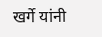खर्गे यांनी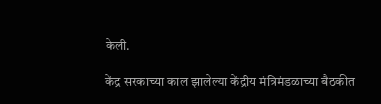केली.

केंद्र सरकाच्या काल झालेल्या केंद्रीय मंत्रिमंडळाच्या बैठकीत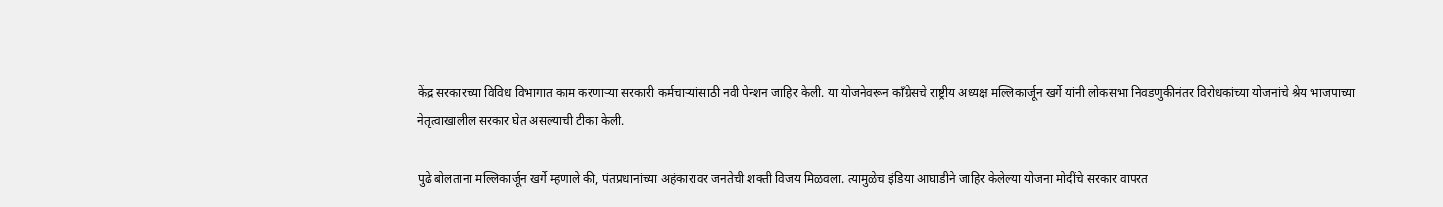केंद्र सरकारच्या विविध विभागात काम करणाऱ्या सरकारी कर्मचाऱ्यांसाठी नवी पेन्शन जाहिर केली. या योजनेवरून काँग्रेसचे राष्ट्रीय अध्यक्ष मल्लिकार्जून खर्गे यांनी लोकसभा निवडणुकीनंतर विरोधकांच्या योजनांचे श्रेय भाजपाच्या नेतृत्वाखालील सरकार घेत असल्याची टीका केली.

पुढे बोलताना मल्लिकार्जून खर्गे म्हणाले की, पंतप्रधानांच्या अहंकारावर जनतेची शक्ती विजय मिळवला. त्यामुळेच इंडिया आघाडीने जाहिर केलेल्या योजना मोदींचे सरकार वापरत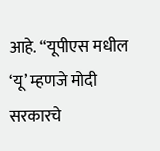आहे. “यूपीएस मधील ‘यू’ म्हणजे मोदी सरकारचे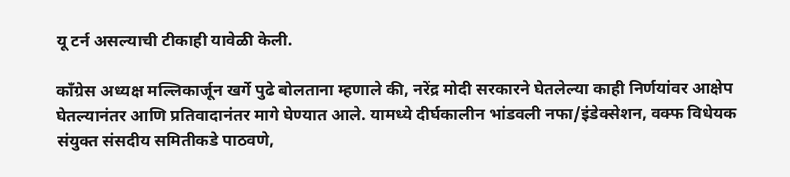यू टर्न असल्याची टीकाही यावेळी केली.

काँग्रेस अध्यक्ष मल्लिकार्जून खर्गे पुढे बोलताना म्हणाले की, नरेंद्र मोदी सरकारने घेतलेल्या काही निर्णयांवर आक्षेप घेतल्यानंतर आणि प्रतिवादानंतर मागे घेण्यात आले. यामध्ये दीर्घकालीन भांडवली नफा/इंडेक्सेशन, वक्फ विधेयक संयुक्त संसदीय समितीकडे पाठवणे,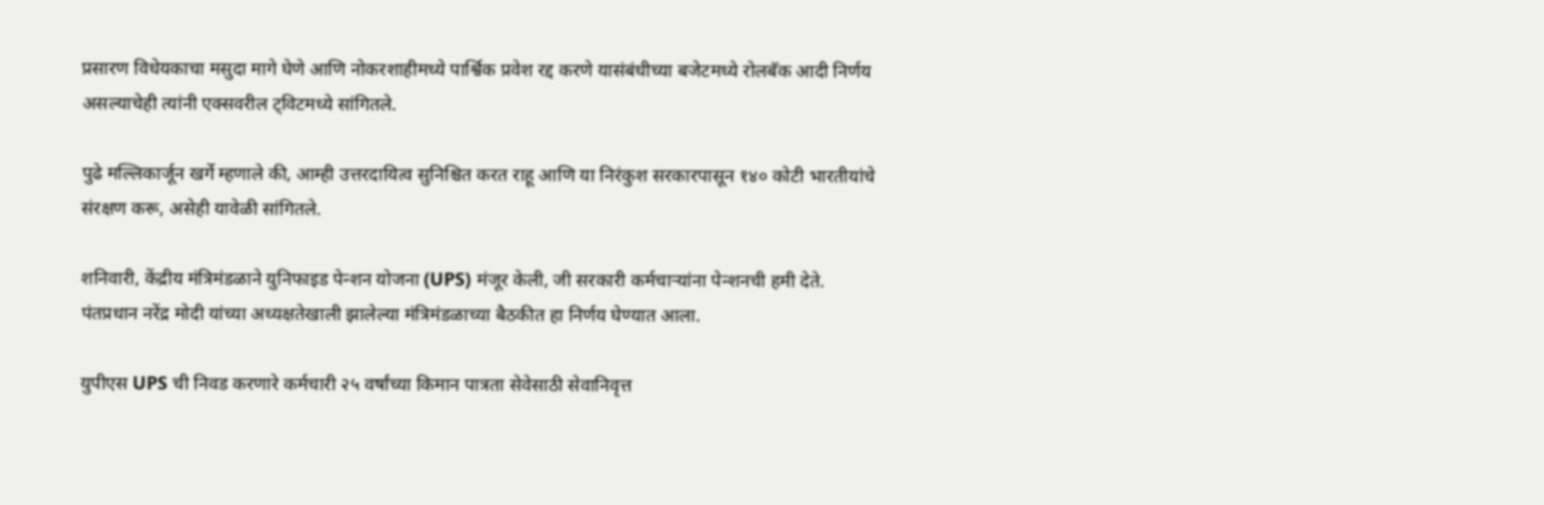प्रसारण विधेयकाचा मसुदा मागे घेणे आणि नोकरशाहीमध्ये पार्श्विक प्रवेश रद्द करणे यासंबंधीच्या बजेटमध्ये रोलबॅक आदी निर्णय असल्याचेही त्यांनी एक्सवरील ट्विटमध्ये सांगितले.

पुढे मल्लिकार्जून खर्गे म्हणाले की, आम्ही उत्तरदायित्व सुनिश्चित करत राहू आणि या निरंकुश सरकारपासून १४० कोटी भारतीयांचे संरक्षण करू, असेही यावेळी सांगितले.

शनिवारी, केंद्रीय मंत्रिमंडळाने युनिफाइड पेन्शन योजना (UPS) मंजूर केली, जी सरकारी कर्मचाऱ्यांना पेन्शनची हमी देते. पंतप्रधान नरेंद्र मोदी यांच्या अध्यक्षतेखाली झालेल्या मंत्रिमंडळाच्या बैठकीत हा निर्णय घेण्यात आला.

युपीएस UPS ची निवड करणारे कर्मचारी २५ वर्षांच्या किमान पात्रता सेवेसाठी सेवानिवृत्त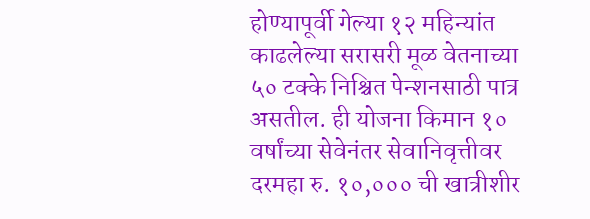होण्यापूर्वी गेल्या १२ महिन्यांत काढलेल्या सरासरी मूळ वेतनाच्या ५० टक्के निश्चित पेन्शनसाठी पात्र असतील. ही योजना किमान १० वर्षांच्या सेवेनंतर सेवानिवृत्तीवर दरमहा रु. १०,००० ची खात्रीशीर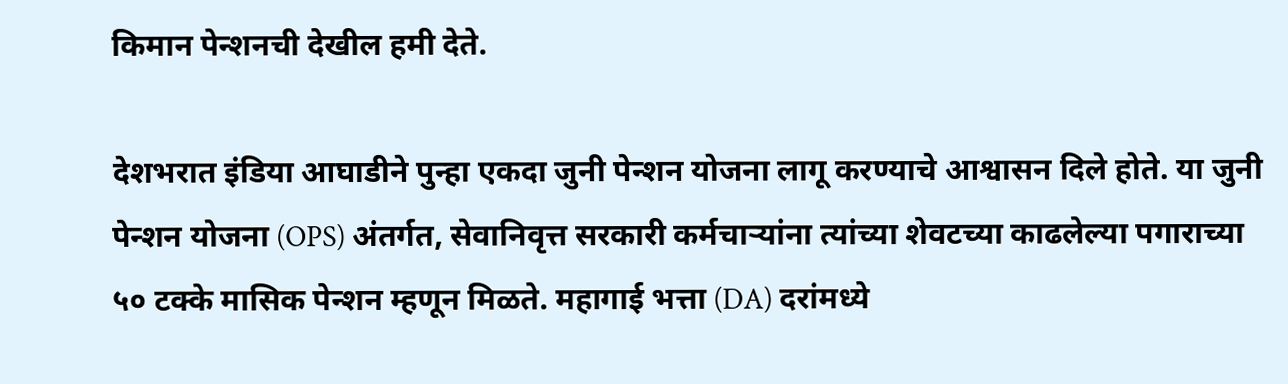किमान पेन्शनची देखील हमी देते.

देशभरात इंडिया आघाडीने पुन्हा एकदा जुनी पेन्शन योजना लागू करण्याचे आश्वासन दिले होते. या जुनी पेन्शन योजना (OPS) अंतर्गत, सेवानिवृत्त सरकारी कर्मचाऱ्यांना त्यांच्या शेवटच्या काढलेल्या पगाराच्या ५० टक्के मासिक पेन्शन म्हणून मिळते. महागाई भत्ता (DA) दरांमध्ये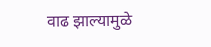वाढ झाल्यामुळे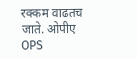रक्कम वाढतच जाते. ओपीए OPS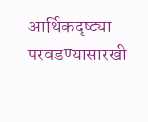आर्थिकदृष्ट्या परवडण्यासारखी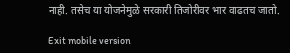नाही. तसेच या योजनेमुळे सरकारी तिजोरीवर भार वाढतच जातो.

Exit mobile version